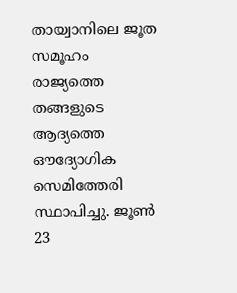തായ്വാനിലെ ജൂത സമൂഹം രാജ്യത്തെ തങ്ങളുടെ ആദ്യത്തെ ഔദ്യോഗിക സെമിത്തേരി സ്ഥാപിച്ചു. ജൂൺ 23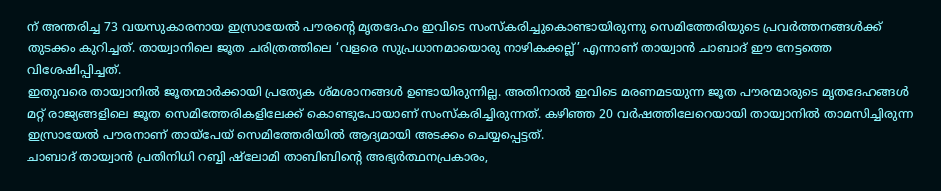ന് അന്തരിച്ച 73 വയസുകാരനായ ഇസ്രായേൽ പൗരന്റെ മൃതദേഹം ഇവിടെ സംസ്കരിച്ചുകൊണ്ടായിരുന്നു സെമിത്തേരിയുടെ പ്രവർത്തനങ്ങൾക്ക് തുടക്കം കുറിച്ചത്. തായ്വാനിലെ ജൂത ചരിത്രത്തിലെ ‘വളരെ സുപ്രധാനമായൊരു നാഴികക്കല്ല്’ എന്നാണ് തായ്വാൻ ചാബാദ് ഈ നേട്ടത്തെ വിശേഷിപ്പിച്ചത്.
ഇതുവരെ തായ്വാനിൽ ജൂതന്മാർക്കായി പ്രത്യേക ശ്മശാനങ്ങൾ ഉണ്ടായിരുന്നില്ല. അതിനാൽ ഇവിടെ മരണമടയുന്ന ജൂത പൗരന്മാരുടെ മൃതദേഹങ്ങൾ മറ്റ് രാജ്യങ്ങളിലെ ജൂത സെമിത്തേരികളിലേക്ക് കൊണ്ടുപോയാണ് സംസ്കരിച്ചിരുന്നത്. കഴിഞ്ഞ 20 വർഷത്തിലേറെയായി തായ്വാനിൽ താമസിച്ചിരുന്ന ഇസ്രായേൽ പൗരനാണ് തായ്പേയ് സെമിത്തേരിയിൽ ആദ്യമായി അടക്കം ചെയ്യപ്പെട്ടത്.
ചാബാദ് തായ്വാൻ പ്രതിനിധി റബ്ബി ഷ്ലോമി താബിബിന്റെ അഭ്യർത്ഥനപ്രകാരം,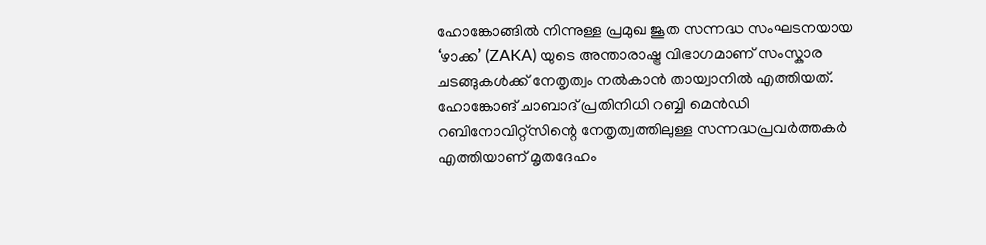ഹോങ്കോങ്ങിൽ നിന്നുള്ള പ്രമുഖ ജൂത സന്നദ്ധ സംഘടനയായ ‘ഴാക്ക’ (ZAKA) യുടെ അന്താരാഷ്ട്ര വിഭാഗമാണ് സംസ്കാര ചടങ്ങുകൾക്ക് നേതൃത്വം നൽകാൻ തായ്വാനിൽ എത്തിയത്. ഹോങ്കോങ് ചാബാദ് പ്രതിനിധി റബ്ബി മെൻഡി റബിനോവിറ്റ്സിന്റെ നേതൃത്വത്തിലുള്ള സന്നദ്ധപ്രവർത്തകർ എത്തിയാണ് മൃതദേഹം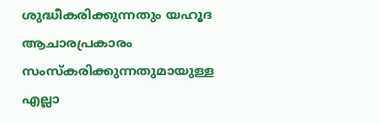ശുദ്ധീകരിക്കുന്നതും യഹൂദ ആചാരപ്രകാരം സംസ്കരിക്കുന്നതുമായുള്ള എല്ലാ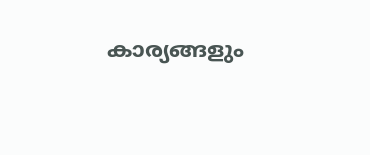കാര്യങ്ങളും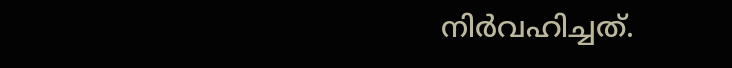നിർവഹിച്ചത്.